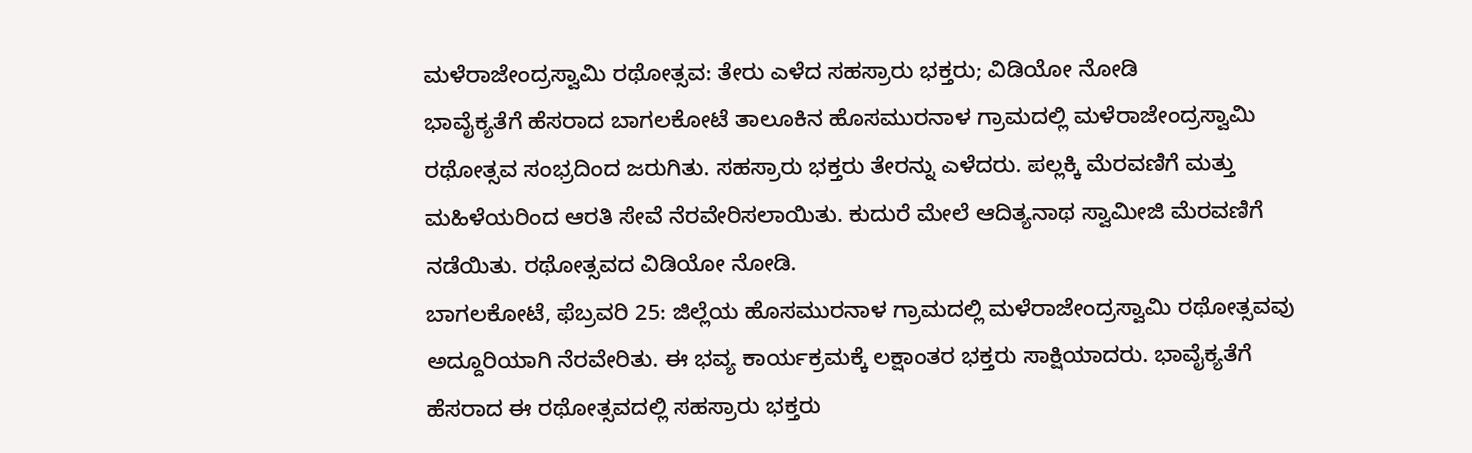ಮಳೆರಾಜೇಂದ್ರಸ್ವಾಮಿ ರಥೋತ್ಸವ: ತೇರು ಎಳೆದ ಸಹಸ್ರಾರು ಭಕ್ತರು; ವಿಡಿಯೋ ನೋಡಿ
ಭಾವೈಕ್ಯತೆಗೆ ಹೆಸರಾದ ಬಾಗಲಕೋಟೆ ತಾಲೂಕಿನ ಹೊಸಮುರನಾಳ ಗ್ರಾಮದಲ್ಲಿ ಮಳೆರಾಜೇಂದ್ರಸ್ವಾಮಿ ರಥೋತ್ಸವ ಸಂಭ್ರದಿಂದ ಜರುಗಿತು. ಸಹಸ್ರಾರು ಭಕ್ತರು ತೇರನ್ನು ಎಳೆದರು. ಪಲ್ಲಕ್ಕಿ ಮೆರವಣಿಗೆ ಮತ್ತು ಮಹಿಳೆಯರಿಂದ ಆರತಿ ಸೇವೆ ನೆರವೇರಿಸಲಾಯಿತು. ಕುದುರೆ ಮೇಲೆ ಆದಿತ್ಯನಾಥ ಸ್ವಾಮೀಜಿ ಮೆರವಣಿಗೆ ನಡೆಯಿತು. ರಥೋತ್ಸವದ ವಿಡಿಯೋ ನೋಡಿ.
ಬಾಗಲಕೋಟೆ, ಫೆಬ್ರವರಿ 25: ಜಿಲ್ಲೆಯ ಹೊಸಮುರನಾಳ ಗ್ರಾಮದಲ್ಲಿ ಮಳೆರಾಜೇಂದ್ರಸ್ವಾಮಿ ರಥೋತ್ಸವವು ಅದ್ದೂರಿಯಾಗಿ ನೆರವೇರಿತು. ಈ ಭವ್ಯ ಕಾರ್ಯಕ್ರಮಕ್ಕೆ ಲಕ್ಷಾಂತರ ಭಕ್ತರು ಸಾಕ್ಷಿಯಾದರು. ಭಾವೈಕ್ಯತೆಗೆ ಹೆಸರಾದ ಈ ರಥೋತ್ಸವದಲ್ಲಿ ಸಹಸ್ರಾರು ಭಕ್ತರು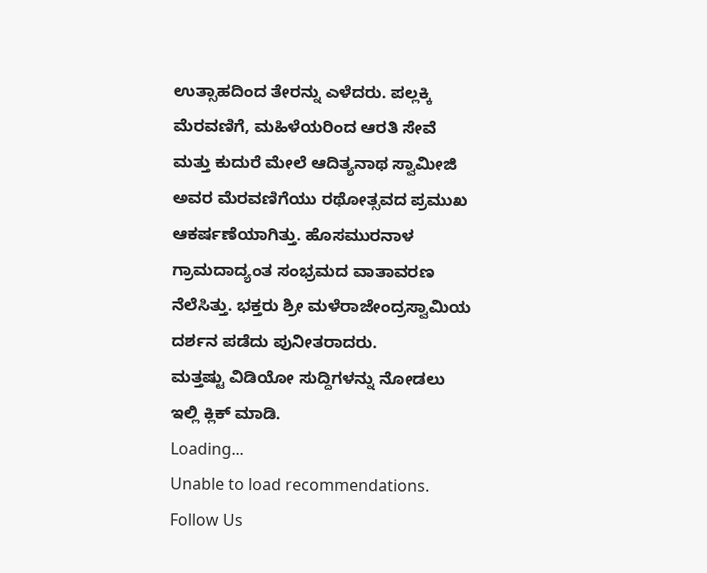ಉತ್ಸಾಹದಿಂದ ತೇರನ್ನು ಎಳೆದರು. ಪಲ್ಲಕ್ಕಿ ಮೆರವಣಿಗೆ, ಮಹಿಳೆಯರಿಂದ ಆರತಿ ಸೇವೆ ಮತ್ತು ಕುದುರೆ ಮೇಲೆ ಆದಿತ್ಯನಾಥ ಸ್ವಾಮೀಜಿ ಅವರ ಮೆರವಣಿಗೆಯು ರಥೋತ್ಸವದ ಪ್ರಮುಖ ಆಕರ್ಷಣೆಯಾಗಿತ್ತು. ಹೊಸಮುರನಾಳ ಗ್ರಾಮದಾದ್ಯಂತ ಸಂಭ್ರಮದ ವಾತಾವರಣ ನೆಲೆಸಿತ್ತು. ಭಕ್ತರು ಶ್ರೀ ಮಳೆರಾಜೇಂದ್ರಸ್ವಾಮಿಯ ದರ್ಶನ ಪಡೆದು ಪುನೀತರಾದರು.
ಮತ್ತಷ್ಟು ವಿಡಿಯೋ ಸುದ್ದಿಗಳನ್ನು ನೋಡಲು ಇಲ್ಲಿ ಕ್ಲಿಕ್ ಮಾಡಿ.
Loading...
Unable to load recommendations.
Follow Us